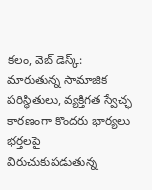కలం, వెబ్ డెస్క్: మారుతున్న సామాజిక పరిస్థితులు, వ్యక్తిగత స్వేచ్ఛ కారణంగా కొందరు భార్యలు భర్తలపై విరుచుకుపడుతున్న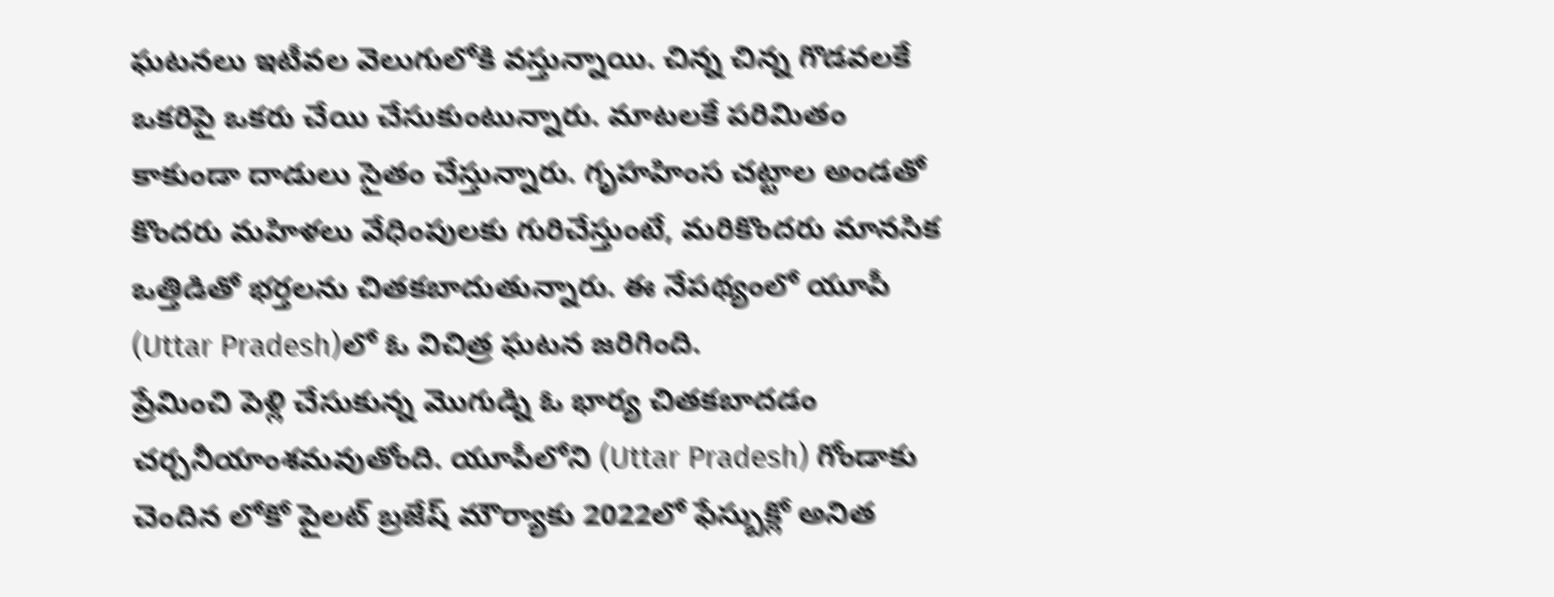ఘటనలు ఇటీవల వెలుగులోకి వస్తున్నాయి. చిన్న చిన్న గొడవలకే ఒకరిపై ఒకరు చేయి చేసుకుంటున్నారు. మాటలకే పరిమితం కాకుండా దాడులు సైతం చేస్తున్నారు. గృహహింస చట్టాల అండతో కొందరు మహిళలు వేధింపులకు గురిచేస్తుంటే, మరికొందరు మానసిక ఒత్తిడితో భర్తలను చితకబాదుతున్నారు. ఈ నేపథ్యంలో యూపీ (Uttar Pradesh)లో ఓ విచిత్ర ఘటన జరిగింది.
ప్రేమించి పెళ్లి చేసుకున్న మొగుడ్ని ఓ భార్య చితకబాదడం చర్చనీయాంశమవుతోంది. యూపీలోని (Uttar Pradesh) గోండాకు చెందిన లోకో పైలట్ బ్రజేష్ మౌర్యాకు 2022లో ఫేస్బుక్లో అనిత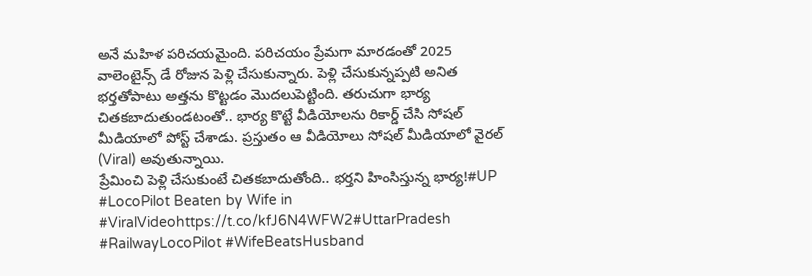అనే మహిళ పరిచయమైంది. పరిచయం ప్రేమగా మారడంతో 2025 వాలెంటైన్స్ డే రోజున పెళ్లి చేసుకున్నారు. పెళ్లి చేసుకున్నప్పటి అనిత భర్తతోపాటు అత్తను కొట్టడం మొదలుపెట్టింది. తరుచుగా భార్య చితకబాదుతుండటంతో.. భార్య కొట్టే వీడియోలను రికార్డ్ చేసి సోషల్ మీడియాలో పోస్ట్ చేశాడు. ప్రస్తుతం ఆ వీడియోలు సోషల్ మీడియాలో వైరల్ (Viral) అవుతున్నాయి.
ప్రేమించి పెళ్లి చేసుకుంటే చితకబాదుతోంది.. భర్తని హింసిస్తున్న భార్య!#UP #LocoPilot Beaten by Wife in #ViralVideohttps://t.co/kfJ6N4WFW2#UttarPradesh #RailwayLocoPilot #WifeBeatsHusband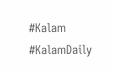#Kalam #KalamDaily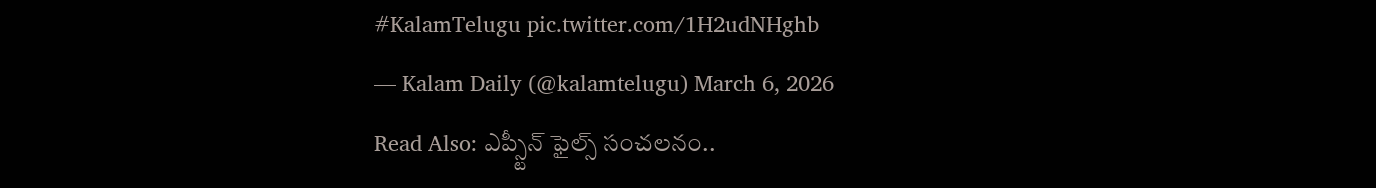#KalamTelugu pic.twitter.com/1H2udNHghb
— Kalam Daily (@kalamtelugu) March 6, 2026
Read Also: ఎప్స్టీన్ ఫైల్స్ సంచలనం..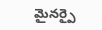మైనర్పై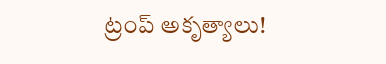ట్రంప్ అకృత్యాలు!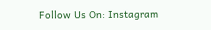Follow Us On: Instagram